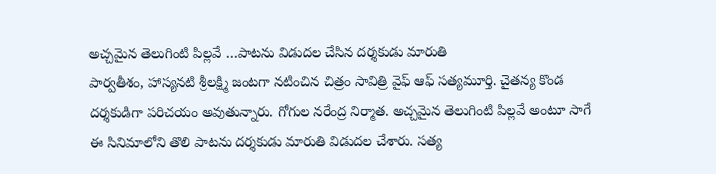అచ్చమైన తెలుగింటి పిల్లవే …పాటను విడుదల చేసిన దర్శకుడు మారుతి
పార్వతీశం, హాస్యనటి శ్రీలక్ష్మి జంటగా నటించిన చిత్రం సావిత్రి వైఫ్ ఆఫ్ సత్యమూర్తి. చైతన్య కొండ దర్శకుడిగా పరిచయం అవుతున్నారు. గోగుల నరేంద్ర నిర్మాత. అచ్చమైన తెలుగింటి పిల్లవే అంటూ సాగే ఈ సినిమాలోని తొలి పాటను దర్శకుడు మారుతి విడుదల చేశారు. సత్య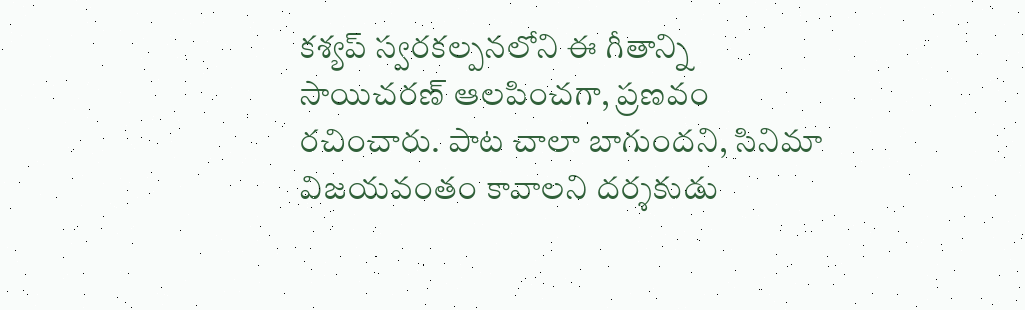కశ్యప్ స్వరకల్పనలోని ఈ గీతాన్ని సాయిచరణ్ ఆలపించగా, ప్రణవం రచించారు. పాట చాలా బాగుందని, సినిమా విజయవంతం కావాలని దర్శకుడు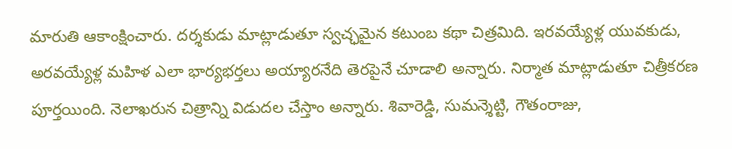మారుతి ఆకాంక్షించారు. దర్శకుడు మాట్లాడుతూ స్వచ్ఛమైన కటుంబ కథా చిత్రమిది. ఇరవయ్యేళ్ల యువకుడు, అరవయ్యేళ్ల మహిళ ఎలా భార్యభర్తలు అయ్యారనేది తెరపైనే చూడాలి అన్నారు. నిర్మాత మాట్లాడుతూ చిత్రీకరణ పూర్తయింది. నెలాఖరున చిత్రాన్ని విడుదల చేస్తాం అన్నారు. శివారెడ్డి, సుమన్శెట్టి, గౌతంరాజు,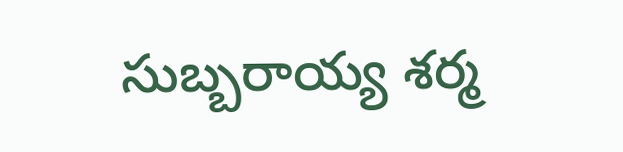సుబ్బరాయ్య శర్మ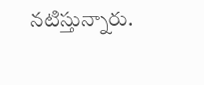నటిస్తున్నారు.